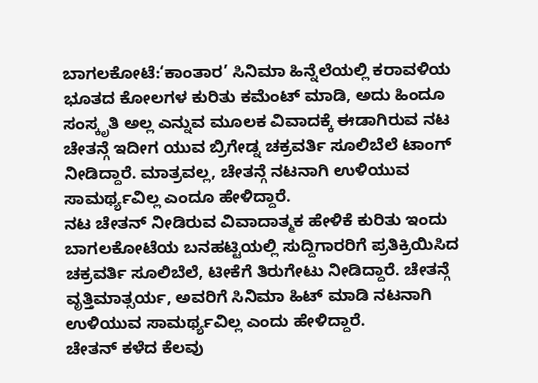ಬಾಗಲಕೋಟೆ:‘ಕಾಂತಾರ’ ಸಿನಿಮಾ ಹಿನ್ನೆಲೆಯಲ್ಲಿ ಕರಾವಳಿಯ ಭೂತದ ಕೋಲಗಳ ಕುರಿತು ಕಮೆಂಟ್ ಮಾಡಿ, ಅದು ಹಿಂದೂ ಸಂಸ್ಕೃತಿ ಅಲ್ಲ ಎನ್ನುವ ಮೂಲಕ ವಿವಾದಕ್ಕೆ ಈಡಾಗಿರುವ ನಟ ಚೇತನ್ಗೆ ಇದೀಗ ಯುವ ಬ್ರಿಗೇಡ್ನ ಚಕ್ರವರ್ತಿ ಸೂಲಿಬೆಲೆ ಟಾಂಗ್ ನೀಡಿದ್ದಾರೆ. ಮಾತ್ರವಲ್ಲ, ಚೇತನ್ಗೆ ನಟನಾಗಿ ಉಳಿಯುವ ಸಾಮರ್ಥ್ಯವಿಲ್ಲ ಎಂದೂ ಹೇಳಿದ್ದಾರೆ.
ನಟ ಚೇತನ್ ನೀಡಿರುವ ವಿವಾದಾತ್ಮಕ ಹೇಳಿಕೆ ಕುರಿತು ಇಂದು ಬಾಗಲಕೋಟೆಯ ಬನಹಟ್ಟಿಯಲ್ಲಿ ಸುದ್ದಿಗಾರರಿಗೆ ಪ್ರತಿಕ್ರಿಯಿಸಿದ ಚಕ್ರವರ್ತಿ ಸೂಲಿಬೆಲೆ, ಟೀಕೆಗೆ ತಿರುಗೇಟು ನೀಡಿದ್ದಾರೆ. ಚೇತನ್ಗೆ ವೃತ್ತಿಮಾತ್ಸರ್ಯ, ಅವರಿಗೆ ಸಿನಿಮಾ ಹಿಟ್ ಮಾಡಿ ನಟನಾಗಿ ಉಳಿಯುವ ಸಾಮರ್ಥ್ಯವಿಲ್ಲ ಎಂದು ಹೇಳಿದ್ದಾರೆ.
ಚೇತನ್ ಕಳೆದ ಕೆಲವು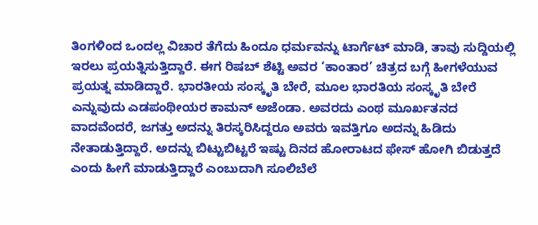ತಿಂಗಳಿಂದ ಒಂದಲ್ಲ ವಿಚಾರ ತೆಗೆದು ಹಿಂದೂ ಧರ್ಮವನ್ನು ಟಾರ್ಗೆಟ್ ಮಾಡಿ, ತಾವು ಸುದ್ದಿಯಲ್ಲಿ ಇರಲು ಪ್ರಯತ್ನಿಸುತ್ತಿದ್ದಾರೆ. ಈಗ ರಿಷಬ್ ಶೆಟ್ಟಿ ಅವರ ‘ಕಾಂತಾರ’ ಚಿತ್ರದ ಬಗ್ಗೆ ಹೀಗಳೆಯುವ ಪ್ರಯತ್ನ ಮಾಡಿದ್ದಾರೆ. ಭಾರತೀಯ ಸಂಸ್ಕೃತಿ ಬೇರೆ, ಮೂಲ ಭಾರತಿಯ ಸಂಸ್ಕೃತಿ ಬೇರೆ ಎನ್ನುವುದು ಎಡಪಂಥೀಯರ ಕಾಮನ್ ಅಜೆಂಡಾ. ಅವರದು ಎಂಥ ಮೂರ್ಖತನದ ವಾದವೆಂದರೆ, ಜಗತ್ತು ಅದನ್ನು ತಿರಸ್ಕರಿಸಿದ್ದರೂ ಅವರು ಇವತ್ತಿಗೂ ಅದನ್ನು ಹಿಡಿದು ನೇತಾಡುತ್ತಿದ್ದಾರೆ. ಅದನ್ನು ಬಿಟ್ಟುಬಿಟ್ಟರೆ ಇಷ್ಟು ದಿನದ ಹೋರಾಟದ ಫೇಸ್ ಹೋಗಿ ಬಿಡುತ್ತದೆ ಎಂದು ಹೀಗೆ ಮಾಡುತ್ತಿದ್ದಾರೆ ಎಂಬುದಾಗಿ ಸೂಲಿಬೆಲೆ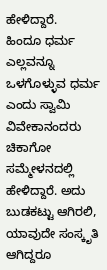ಹೇಳಿದ್ದಾರೆ.
ಹಿಂದೂ ಧರ್ಮ ಎಲ್ಲವನ್ನೂ ಒಳಗೊಳ್ಳುವ ಧರ್ಮ ಎಂದು ಸ್ವಾಮಿ ವಿವೇಕಾನಂದರು ಚಿಕಾಗೋ ಸಮ್ಮೇಳನದಲ್ಲಿ ಹೇಳಿದ್ದಾರೆ. ಅದು ಬುಡಕಟ್ಟು ಆಗಿರಲಿ, ಯಾವುದೇ ಸಂಸ್ಕೃತಿ ಆಗಿದ್ದರೂ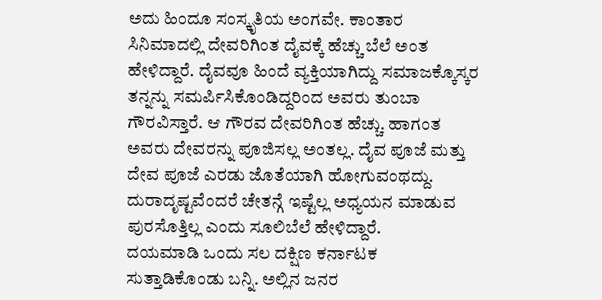ಅದು ಹಿಂದೂ ಸಂಸ್ಕೃತಿಯ ಅಂಗವೇ. ಕಾಂತಾರ ಸಿನಿಮಾದಲ್ಲಿ ದೇವರಿಗಿಂತ ದೈವಕ್ಕೆ ಹೆಚ್ಚು ಬೆಲೆ ಅಂತ ಹೇಳಿದ್ದಾರೆ. ದೈವವೂ ಹಿಂದೆ ವ್ಯಕ್ತಿಯಾಗಿದ್ದು ಸಮಾಜಕ್ಕೊಸ್ಕರ ತನ್ನನ್ನು ಸಮರ್ಪಿಸಿಕೊಂಡಿದ್ದರಿಂದ ಅವರು ತುಂಬಾ ಗೌರವಿಸ್ತಾರೆ. ಆ ಗೌರವ ದೇವರಿಗಿಂತ ಹೆಚ್ಚು. ಹಾಗಂತ ಅವರು ದೇವರನ್ನು ಪೂಜಿಸಲ್ಲ ಅಂತಲ್ಲ. ದೈವ ಪೂಜೆ ಮತ್ತು ದೇವ ಪೂಜೆ ಎರಡು ಜೊತೆಯಾಗಿ ಹೋಗುವಂಥದ್ದು. ದುರಾದೃಷ್ಟವೆಂದರೆ ಚೇತನ್ಗೆ ಇಷ್ಟೆಲ್ಲ ಅಧ್ಯಯನ ಮಾಡುವ ಪುರಸೊತ್ತಿಲ್ಲ ಎಂದು ಸೂಲಿಬೆಲೆ ಹೇಳಿದ್ದಾರೆ.
ದಯಮಾಡಿ ಒಂದು ಸಲ ದಕ್ಷಿಣ ಕರ್ನಾಟಕ ಸುತ್ತಾಡಿಕೊಂಡು ಬನ್ನಿ. ಅಲ್ಲಿನ‌ ಜನರ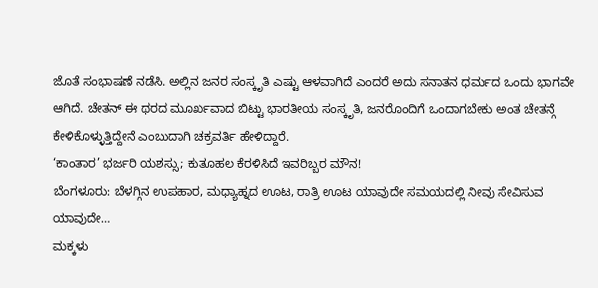ಜೊತೆ ಸಂಭಾಷಣೆ ನಡೆಸಿ. ಅಲ್ಲಿನ ಜನರ ಸಂಸ್ಕೃತಿ ಎಷ್ಟು ಆಳವಾಗಿದೆ ಎಂದರೆ ಅದು ಸನಾತನ ಧರ್ಮದ ಒಂದು ಭಾಗವೇ ಆಗಿದೆ. ಚೇತನ್ ಈ ಥರದ ಮೂರ್ಖವಾದ ಬಿಟ್ಟು ಭಾರತೀಯ ಸಂಸ್ಕೃತಿ, ಜನರೊಂದಿಗೆ ಒಂದಾಗಬೇಕು ಅಂತ ಚೇತನ್ಗೆ ಕೇಳಿಕೊಳ್ಳುತ್ತಿದ್ದೇನೆ ಎಂಬುದಾಗಿ ಚಕ್ರವರ್ತಿ ಹೇಳಿದ್ದಾರೆ.
‘ಕಾಂತಾರ’ ಭರ್ಜರಿ ಯಶಸ್ಸು; ಕುತೂಹಲ ಕೆರಳಿಸಿದೆ ಇವರಿಬ್ಬರ ಮೌನ!
ಬೆಂಗಳೂರು: ಬೆಳಗ್ಗಿನ ಉಪಹಾರ, ಮಧ್ಯಾಹ್ನದ ಊಟ, ರಾತ್ರಿ ಊಟ ಯಾವುದೇ ಸಮಯದಲ್ಲಿ ನೀವು ಸೇವಿಸುವ ಯಾವುದೇ…
ಮಕ್ಕಳು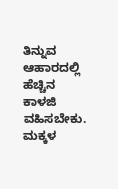ತಿನ್ನುವ ಆಹಾರದಲ್ಲಿ ಹೆಚ್ಚಿನ ಕಾಳಜಿ ವಹಿಸಬೇಕು. ಮಕ್ಕಳ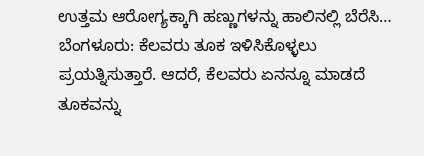ಉತ್ತಮ ಆರೋಗ್ಯಕ್ಕಾಗಿ ಹಣ್ಣುಗಳನ್ನು ಹಾಲಿನಲ್ಲಿ ಬೆರೆಸಿ…
ಬೆಂಗಳೂರು: ಕೆಲವರು ತೂಕ ಇಳಿಸಿಕೊಳ್ಳಲು ಪ್ರಯತ್ನಿಸುತ್ತಾರೆ. ಆದರೆ, ಕೆಲವರು ಏನನ್ನೂ ಮಾಡದೆ ತೂಕವನ್ನು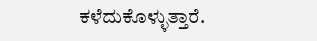ಕಳೆದುಕೊಳ್ಳುತ್ತಾರೆ.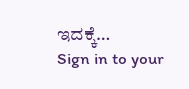ಇದಕ್ಕೆ…
Sign in to your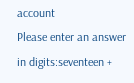account
Please enter an answer in digits:seventeen +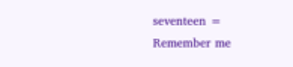seventeen =
Remember me